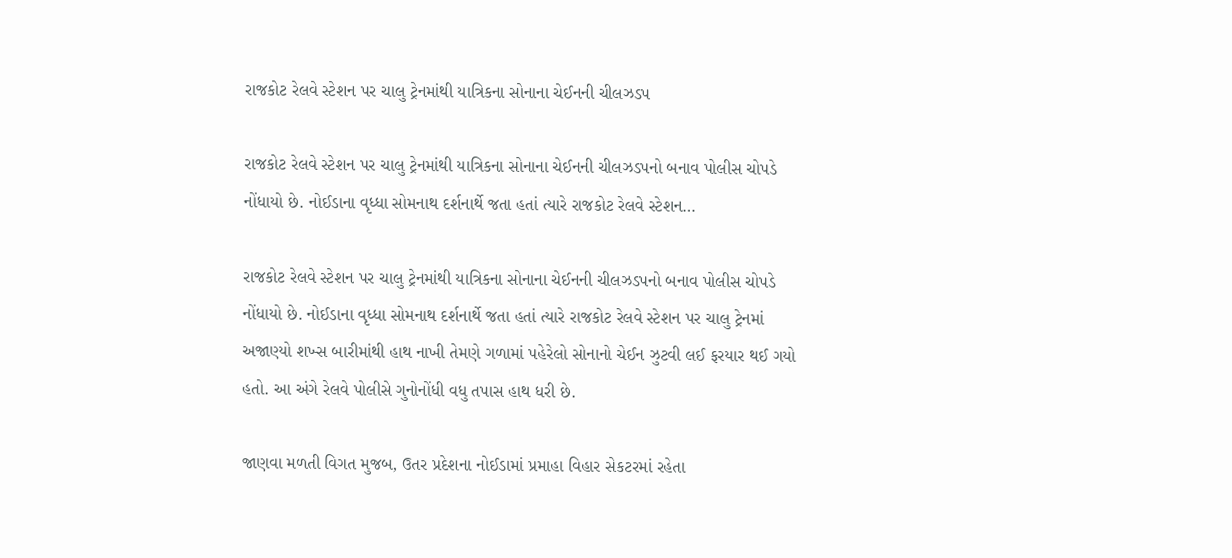રાજકોટ રેલવે સ્ટેશન પર ચાલુ ટ્રેનમાંથી યાત્રિકના સોનાના ચેઈનની ચીલઝડપ

રાજકોટ રેલવે સ્ટેશન પર ચાલુ ટ્રેનમાંથી યાત્રિકના સોનાના ચેઈનની ચીલઝડપનો બનાવ પોલીસ ચોપડે નોંધાયો છે. નોઈડાના વૃધ્ધા સોમનાથ દર્શનાર્થે જતા હતાં ત્યારે રાજકોટ રેલવે સ્ટેશન…

રાજકોટ રેલવે સ્ટેશન પર ચાલુ ટ્રેનમાંથી યાત્રિકના સોનાના ચેઈનની ચીલઝડપનો બનાવ પોલીસ ચોપડે નોંધાયો છે. નોઈડાના વૃધ્ધા સોમનાથ દર્શનાર્થે જતા હતાં ત્યારે રાજકોટ રેલવે સ્ટેશન પર ચાલુ ટ્રેનમાં અજાણ્યો શખ્સ બારીમાંથી હાથ નાખી તેમણે ગળામાં પહેરેલો સોનાનો ચેઈન ઝુટવી લઈ ફરયાર થઈ ગયો હતો. આ અંગે રેલવે પોલીસે ગુનોનોંધી વધુ તપાસ હાથ ધરી છે.

જાણવા મળતી વિગત મુજબ, ઉતર પ્રદેશના નોઈડામાં પ્રમાહા વિહાર સેકટરમાં રહેતા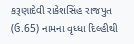કરૂણાદેવી રાકેશસિંહ રાજપુત (ઉ.65) નામના વૃધ્ધા દિલ્હીથી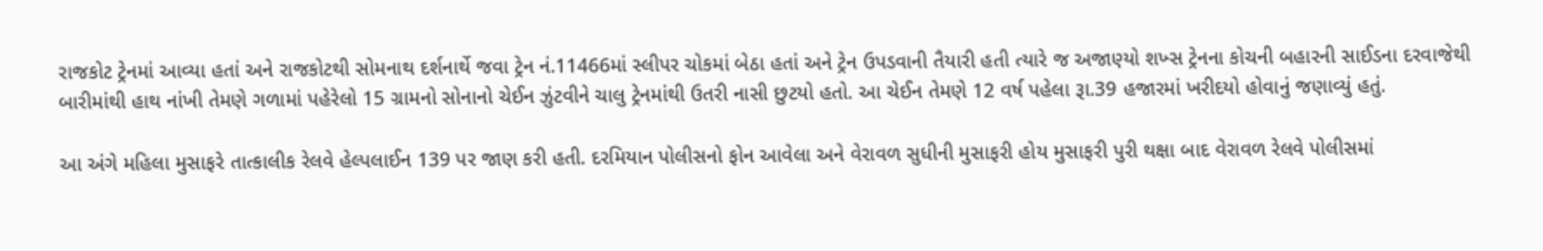રાજકોટ ટ્રેનમાં આવ્યા હતાં અને રાજકોટથી સોમનાથ દર્શનાર્થે જવા ટ્રેન નં.11466માં સ્લીપર ચોકમાં બેઠા હતાં અને ટ્રેન ઉપડવાની તૈયારી હતી ત્યારે જ અજાણ્યો શખ્સ ટ્રેનના કોચની બહારની સાઈડના દરવાજેથી બારીમાંથી હાથ નાંખી તેમણે ગળામાં પહેરેલો 15 ગ્રામનો સોનાનો ચેઈન ઝુંટવીને ચાલુ ટ્રેનમાંથી ઉતરી નાસી છુટયો હતો. આ ચેઈન તેમણે 12 વર્ષ પહેલા રૂા.39 હજારમાં ખરીદયો હોવાનું જણાવ્યું હતું.

આ અંગે મહિલા મુસાફરે તાત્કાલીક રેલવે હેલ્પલાઈન 139 પર જાણ કરી હતી. દરમિયાન પોલીસનો ફોન આવેલા અને વેરાવળ સુધીની મુસાફરી હોય મુસાફરી પુરી થક્ષા બાદ વેરાવળ રેલવે પોલીસમાં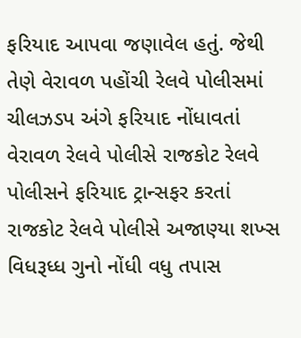ફરિયાદ આપવા જણાવેલ હતું. જેથી તેણે વેરાવળ પહોંચી રેલવે પોલીસમાં ચીલઝડપ અંગે ફરિયાદ નોંધાવતાં વેરાવળ રેલવે પોલીસે રાજકોટ રેલવે પોલીસને ફરિયાદ ટ્રાન્સફર કરતાં રાજકોટ રેલવે પોલીસે અજાણ્યા શખ્સ વિધરૂધ્ધ ગુનો નોંધી વધુ તપાસ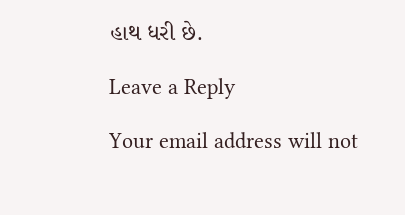હાથ ધરી છે.

Leave a Reply

Your email address will not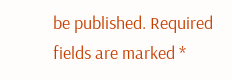be published. Required fields are marked *